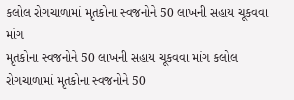કલોલ રોગચાળામાં મૃતકોના સ્વજનોને 50 લાખની સહાય ચૂકવવા માંગ
મૃતકોના સ્વજનોને 50 લાખની સહાય ચૂકવવા માંગ કલોલ રોગચાળામાં મૃતકોના સ્વજનોને 50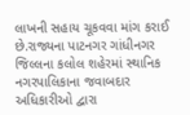લાખની સહાય ચૂકવવા માંગ કરાઈ છે.રાજ્યના પાટનગર ગાંધીનગર જિલ્લના કલોલ શહેરમાં સ્થાનિક નગરપાલિકાના જવાબદાર અધિકારીઓ દ્વારા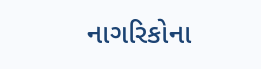નાગરિકોના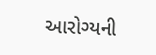આરોગ્યની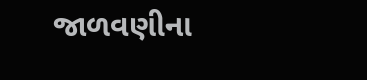જાળવણીના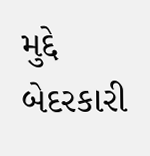મુદ્દે બેદરકારી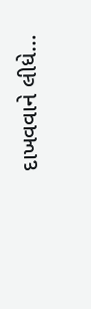દાખવવાને લીધે…